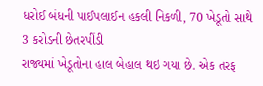ધરોઈ બંધની પાઈપલાઈન હકલી નિકળી, 70 ખેડૂતો સાથે 3 કરોડની છેતરપીંડી
રાજ્યમાં ખેડૂતોના હાલ બેહાલ થઇ ગયા છે. એક તરફ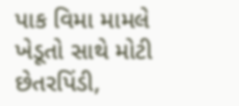પાક વિમા મામલે ખેડૂતો સાથે મોટી છેતરપિંડી,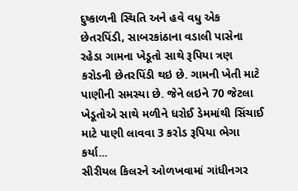દુષ્કાળની સ્થિતિ અને હવે વધુ એક છેતરપિંડી, સાબરકાંઠાના વડાલી પાસેના રહેડા ગામના ખેડૂતો સાથે રૂપિયા ત્રણ કરોડની છેતરપિંડી થઇ છે. ગામની ખેતી માટે પાણીની સમસ્યા છે. જેને લઇને 70 જેટલા ખેડૂતોએ સાથે મળીને ધરોઈ ડેમમાંથી સિંચાઈ માટે પાણી લાવવા 3 કરોડ રૂપિયા ભેગા કર્યા...
સીરીયલ કિલરને ઓળખવામાં ગાંધીનગર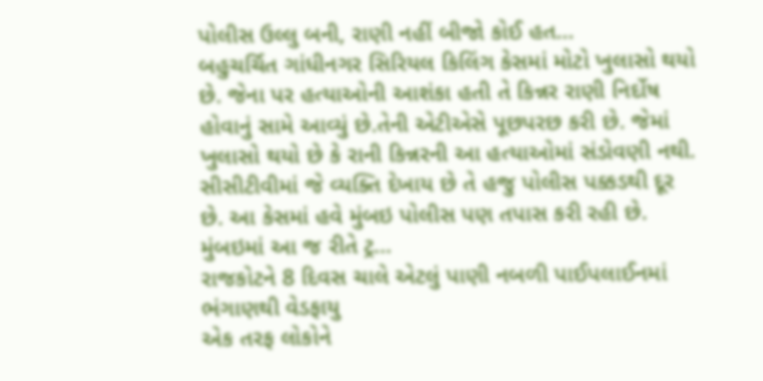પોલીસ ઉલ્લુ બની, રાણી નહીં બીજો કોઈ હત...
બહુચર્ચિત ગાંધીનગર સિરિયલ કિલિંગ કેસમાં મોટો ખુલાસો થયો છે. જેના પર હત્યાઓની આશંકા હતી તે કિન્નર રાણી નિર્દોષ હોવાનું સામે આવ્યું છે.તેની એટીએસે પૂછપરછ કરી છે. જેમાં ખુલાસો થયો છે કે રાની કિન્નરની આ હત્યાઓમાં સંડોવણી નથી. સીસીટીવીમાં જે વ્યક્તિ દેખાય છે તે હજુ પોલીસ પક્કડથી દૂર છે. આ કેસમાં હવે મુંબઇ પોલીસ પણ તપાસ કરી રહી છે. મુંબઇમાં આ જ રીતે ટ્ર...
રાજકોટને 8 દિવસ ચાલે એટલું પાણી નબળી પાઈપલાઈનમાં ભંગાણથી વેડફાયુ
એક તરફ લોકોને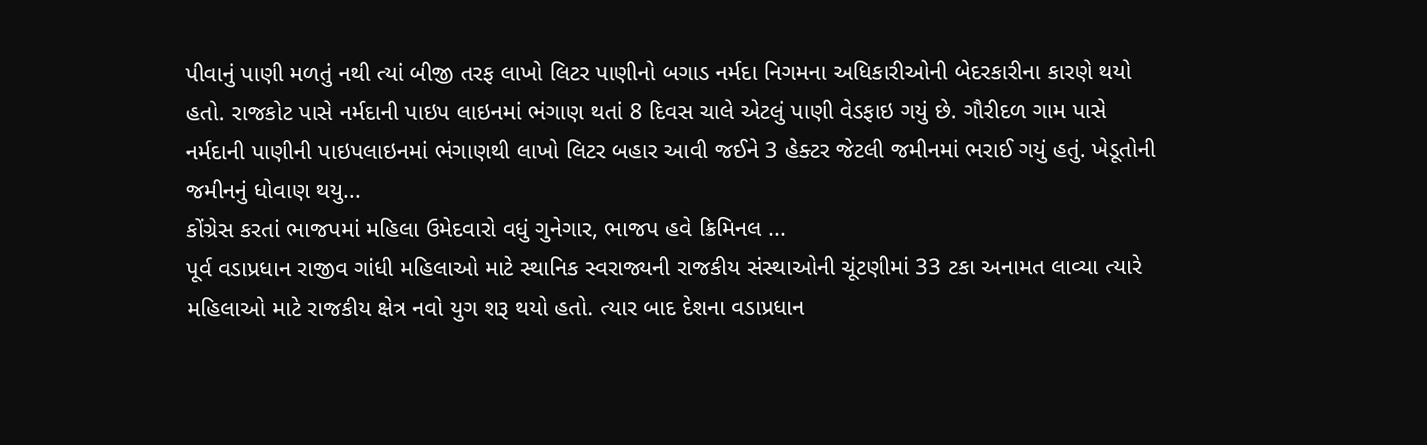પીવાનું પાણી મળતું નથી ત્યાં બીજી તરફ લાખો લિટર પાણીનો બગાડ નર્મદા નિગમના અધિકારીઓની બેદરકારીના કારણે થયો હતો. રાજકોટ પાસે નર્મદાની પાઇપ લાઇનમાં ભંગાણ થતાં 8 દિવસ ચાલે એટલું પાણી વેડફાઇ ગયું છે. ગૌરીદળ ગામ પાસે નર્મદાની પાણીની પાઇપલાઇનમાં ભંગાણથી લાખો લિટર બહાર આવી જઈને 3 હેક્ટર જેટલી જમીનમાં ભરાઈ ગયું હતું. ખેડૂતોની જમીનનું ધોવાણ થયુ...
કોંગ્રેસ કરતાં ભાજપમાં મહિલા ઉમેદવારો વધું ગુનેગાર, ભાજપ હવે ક્રિમિનલ ...
પૂર્વ વડાપ્રધાન રાજીવ ગાંધી મહિલાઓ માટે સ્થાનિક સ્વરાજ્યની રાજકીય સંસ્થાઓની ચૂંટણીમાં 33 ટકા અનામત લાવ્યા ત્યારે મહિલાઓ માટે રાજકીય ક્ષેત્ર નવો યુગ શરૂ થયો હતો. ત્યાર બાદ દેશના વડાપ્રધાન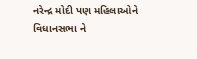નરેન્દ્ર મોદી પણ મહિલાઓને વિધાનસભા ને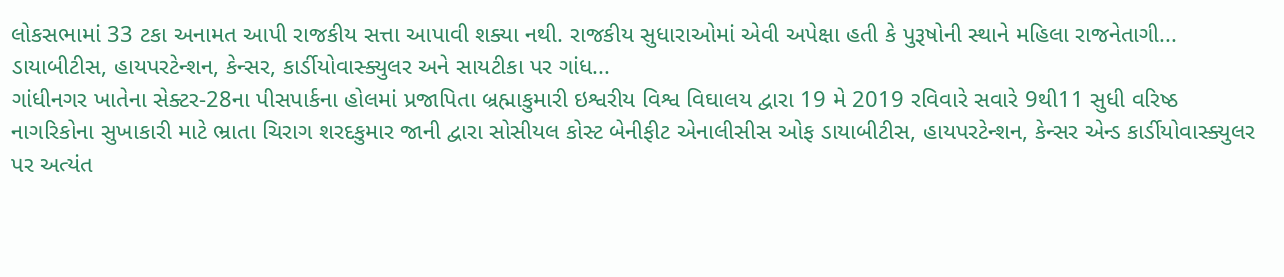લોકસભામાં 33 ટકા અનામત આપી રાજકીય સત્તા આપાવી શક્યા નથી. રાજકીય સુધારાઓમાં એવી અપેક્ષા હતી કે પુરૂષોની સ્થાને મહિલા રાજનેતાગી...
ડાયાબીટીસ, હાયપરટેન્શન, કેન્સર, કાર્ડીયોવાસ્ક્યુલર અને સાયટીકા પર ગાંધ...
ગાંધીનગર ખાતેના સેક્ટર-28ના પીસપાર્કના હોલમાં પ્રજાપિતા બ્રહ્માકુમારી ઇશ્વરીય વિશ્વ વિઘાલય દ્વારા 19 મે 2019 રવિવારે સવારે 9થી11 સુધી વરિષ્ઠ નાગરિકોના સુખાકારી માટે ભ્રાતા ચિરાગ શરદકુમાર જાની દ્વારા સોસીયલ કોસ્ટ બેનીફીટ એનાલીસીસ ઓફ ડાયાબીટીસ, હાયપરટેન્શન, કેન્સર એન્ડ કાર્ડીયોવાસ્ક્યુલર પર અત્યંત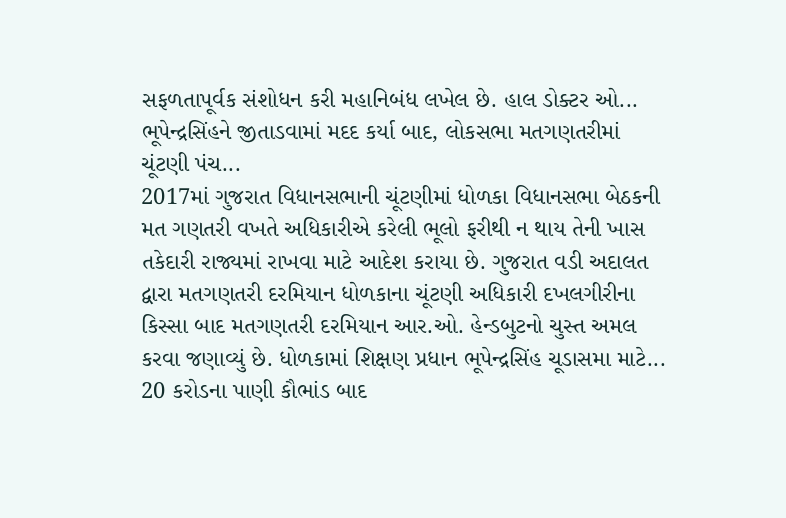સફળતાપૂર્વક સંશોધન કરી મહાનિબંધ લખેલ છે. હાલ ડોક્ટર ઓ...
ભૂપેન્દ્રસિંહને જીતાડવામાં મદદ કર્યા બાદ, લોકસભા મતગણતરીમાં ચૂંટણી પંચ...
2017માં ગુજરાત વિધાનસભાની ચૂંટણીમાં ધોળકા વિધાનસભા બેઠકની મત ગણતરી વખતે અધિકારીએ કરેલી ભૂલો ફરીથી ન થાય તેની ખાસ તકેદારી રાજ્યમાં રાખવા માટે આદેશ કરાયા છે. ગુજરાત વડી અદાલત દ્વારા મતગણતરી દરમિયાન ધોળકાના ચૂંટણી અધિકારી દખલગીરીના કિસ્સા બાદ મતગણતરી દરમિયાન આર.ઓ. હેન્ડબુટનો ચુસ્ત અમલ કરવા જણાવ્યું છે. ધોળકામાં શિક્ષણ પ્રધાન ભૂપેન્દ્રસિંહ ચૂડાસમા માટે...
20 કરોડના પાણી કૌભાંડ બાદ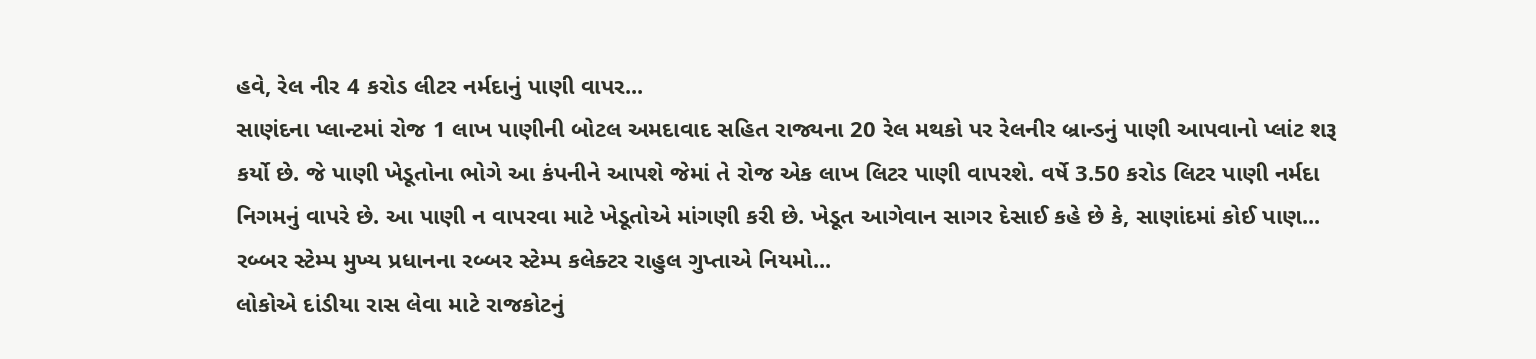હવે, રેલ નીર 4 કરોડ લીટર નર્મદાનું પાણી વાપર...
સાણંદના પ્લાન્ટમાં રોજ 1 લાખ પાણીની બોટલ અમદાવાદ સહિત રાજ્યના 20 રેલ મથકો પર રેલનીર બ્રાન્ડનું પાણી આપવાનો પ્લાંટ શરૂ કર્યો છે. જે પાણી ખેડૂતોના ભોગે આ કંપનીને આપશે જેમાં તે રોજ એક લાખ લિટર પાણી વાપરશે. વર્ષે 3.50 કરોડ લિટર પાણી નર્મદા નિગમનું વાપરે છે. આ પાણી ન વાપરવા માટે ખેડૂતોએ માંગણી કરી છે. ખેડૂત આગેવાન સાગર દેસાઈ કહે છે કે, સાણાંદમાં કોઈ પાણ...
રબ્બર સ્ટેમ્પ મુખ્ય પ્રધાનના રબ્બર સ્ટેમ્પ કલેક્ટર રાહુલ ગુપ્તાએ નિયમો...
લોકોએ દાંડીયા રાસ લેવા માટે રાજકોટનું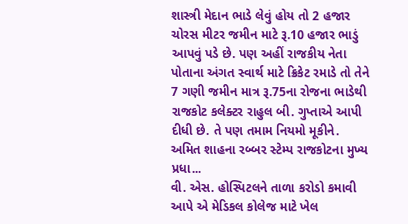શાસ્ત્રી મેદાન ભાડે લેવું હોય તો 2 હજાર ચોરસ મીટર જમીન માટે રૂ.10 હજાર ભાડું આપવું પડે છે. પણ અહીં રાજકીય નેતા પોતાના અંગત સ્વાર્થ માટે ક્રિકેટ રમાડે તો તેને 7 ગણી જમીન માત્ર રૂ.75ના રોજના ભાડેથી રાજકોટ કલેક્ટર રાહુલ બી. ગુપ્તાએ આપી દીધી છે. તે પણ તમામ નિયમો મૂકીને. અમિત શાહના રબ્બર સ્ટેમ્પ રાજકોટના મુખ્ય પ્રધા...
વી. એસ. હોસ્પિટલને તાળા કરોડો કમાવી આપે એ મેડિકલ કોલેજ માટે ખેલ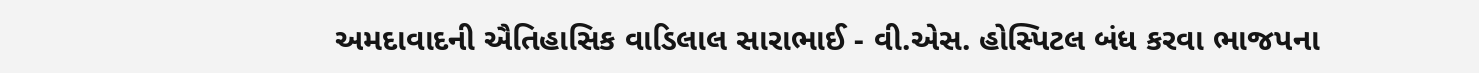અમદાવાદની ઐતિહાસિક વાડિલાલ સારાભાઈ - વી.એસ. હોસ્પિટલ બંધ કરવા ભાજપના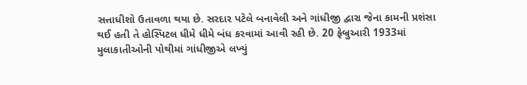સત્તાધીશો ઉતાવળા થયા છે. સરદાર પટેલે બનાવેલી અને ગાંધીજી દ્વારા જેના કામની પ્રશંસા થઈ હતી તે હોસ્પિટલ ધીમે ધીમે બંધ કરવામાં આવી રહી છે. 20 ફેબ્રુઆરી 1933માં મુલાકાતીઓની પોથીમાં ગાંધીજીએ લખ્યું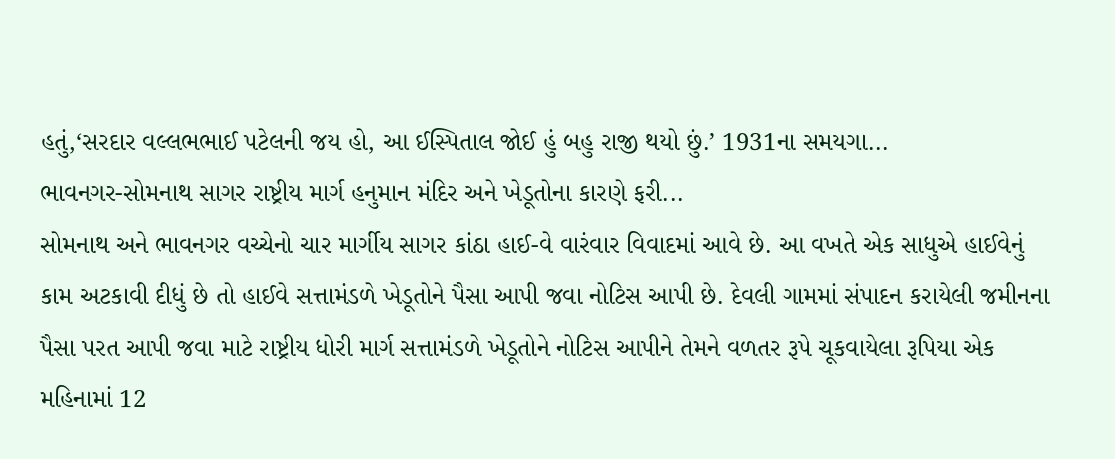હતું,‘સરદાર વલ્લભભાઈ પટેલની જય હો, આ ઈસ્પિતાલ જોઈ હું બહુ રાજી થયો છું.’ 1931ના સમયગા...
ભાવનગર-સોમનાથ સાગર રાષ્ટ્રીય માર્ગ હનુમાન મંદિર અને ખેડૂતોના કારણે ફરી...
સોમનાથ અને ભાવનગર વચ્ચેનો ચાર માર્ગીય સાગર કાંઠા હાઈ-વે વારંવાર વિવાદમાં આવે છે. આ વખતે એક સાધુએ હાઈવેનું કામ અટકાવી દીધું છે તો હાઈવે સત્તામંડળે ખેડૂતોને પૈસા આપી જવા નોટિસ આપી છે. દેવલી ગામમાં સંપાદન કરાયેલી જમીનના પૈસા પરત આપી જવા માટે રાષ્ટ્રીય ધોરી માર્ગ સત્તામંડળે ખેડૂતોને નોટિસ આપીને તેમને વળતર રૂપે ચૂકવાયેલા રૂપિયા એક મહિનામાં 12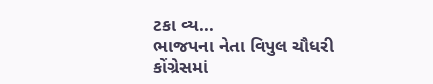ટકા વ્ય...
ભાજપના નેતા વિપુલ ચૌધરી કોંગ્રેસમાં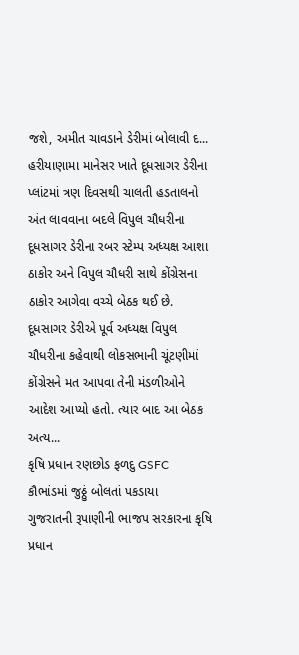જશે, અમીત ચાવડાને ડેરીમાં બોલાવી દ...
હરીયાણામા માનેસર ખાતે દૂધસાગર ડેરીના પ્લાંટમાં ત્રણ દિવસથી ચાલતી હડતાલનો અંત લાવવાના બદલે વિપુલ ચૌધરીના દૂધસાગર ડેરીના રબર સ્ટેમ્પ અધ્યક્ષ આશા ઠાકોર અને વિપુલ ચૌધરી સાથે કોંગ્રેસના ઠાકોર આગેવા વચ્ચે બેઠક થઈ છે. દૂધસાગર ડેરીએ પૂર્વ અધ્યક્ષ વિપુલ ચૌધરીના કહેવાથી લોકસભાની ચૂંટણીમાં કોંગ્રેસને મત આપવા તેની મંડળીઓને આદેશ આપ્યો હતો. ત્યાર બાદ આ બેઠક અત્ય...
કૃષિ પ્રધાન રણછોડ ફળદુ GSFC કૌભાંડમાં જુઠ્ઠું બોલતાં પકડાયા
ગુજરાતની રૂપાણીની ભાજપ સરકારના કૃષિ પ્રધાન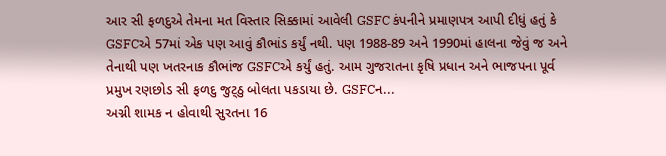આર સી ફળદુએ તેમના મત વિસ્તાર સિક્કામાં આવેલી GSFC કંપનીને પ્રમાણપત્ર આપી દીધું હતું કે GSFCએ 57માં એક પણ આવું કૌભાંડ કર્યું નથી. પણ 1988-89 અને 1990માં હાલના જેવું જ અને તેનાથી પણ ખતરનાક કૌભાંજ GSFCએ કર્યું હતું. આમ ગુજરાતના કૃષિ પ્રધાન અને ભાજપના પૂર્વ પ્રમુખ રણછોડ સી ફળદુ જુટ્ઠુ બોલતા પકડાયા છે. GSFCન...
અગ્ની શામક ન હોવાથી સુરતના 16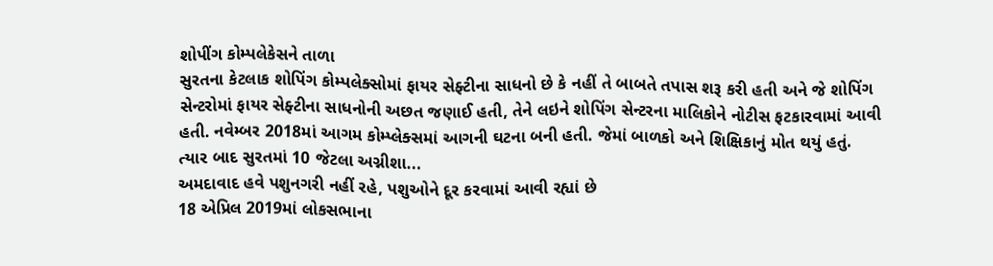શોપીંગ કોમ્પલેકેસને તાળા
સુરતના કેટલાક શોપિંગ કોમ્પલેક્સોમાં ફાયર સેફ્ટીના સાધનો છે કે નહીં તે બાબતે તપાસ શરૂ કરી હતી અને જે શોપિંગ સેન્ટરોમાં ફાયર સેફ્ટીના સાધનોની અછત જણાઈ હતી, તેને લઇને શોપિંગ સેન્ટરના માલિકોને નોટીસ ફટકારવામાં આવી હતી. નવેમ્બર 2018માં આગમ કોમ્પ્લેક્સમાં આગની ઘટના બની હતી. જેમાં બાળકો અને શિક્ષિકાનું મોત થયું હતું. ત્યાર બાદ સુરતમાં 10 જેટલા અગ્નીશા...
અમદાવાદ હવે પશુનગરી નહીં રહે, પશુઓને દૂર કરવામાં આવી રહ્યાં છે
18 એપ્રિલ 2019માં લોકસભાના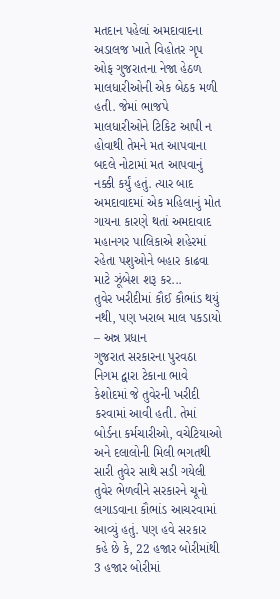મતદાન પહેલાં અમદાવાદના અડાલજ ખાતે વિહોતર ગૃપ ઓફ ગુજરાતના નેજા હેઠળ માલધારીઓની એક બેઠક મળી હતી. જેમાં ભાજપે માલધારીઓને ટિકિટ આપી ન હોવાથી તેમને મત આપવાના બદલે નોટામાં મત આપવાનું નક્કી કર્યું હતું. ત્યાર બાદ અમદાવાદમાં એક મહિલાનું મોત ગાયના કારણે થતાં અમદાવાદ મહાનગર પાલિકાએ શહેરમાં રહેતા પશુઓને બહાર કાઢવા માટે ઝૂંબેશ શરૂ કર...
તુવેર ખરીદીમાં કૌઈ કૌભાંડ થયું નથી, પણ ખરાબ માલ પકડાયો – અન્ન પ્રધાન
ગુજરાત સરકારના પુરવઠા નિગમ દ્વારા ટેકાના ભાવે કેશોદમાં જે તુવેરની ખરીદી કરવામાં આવી હતી. તેમાં બોર્ડના કર્મચારીઓ, વચેટિયાઓ અને દલાલોની મિલી ભગતથી સારી તુવેર સાથે સડી ગયેલી તુવેર ભેળવીને સરકારને ચૂનો લગાડવાના કૌભાંડ આચરવામાં આવ્યું હતું. પણ હવે સરકાર કહે છે કે, 22 હજાર બોરીમાંથી 3 હજાર બોરીમાં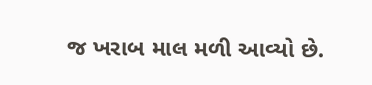જ ખરાબ માલ મળી આવ્યો છે.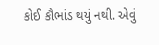કોઈ કૌભાંડ થયું નથી. એવું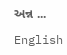અન્ન ...

English